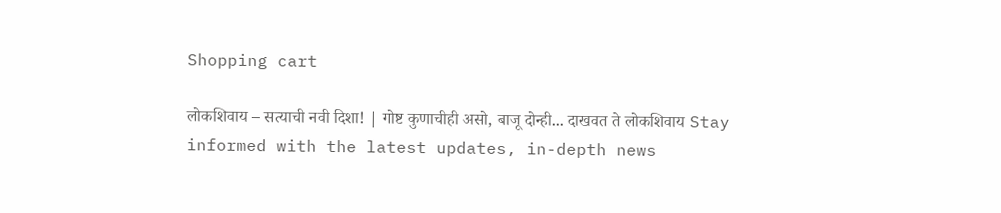Shopping cart

लोकशिवाय – सत्याची नवी दिशा! | गोष्ट कुणाचीही असो, बाजू दोन्ही... दाखवत ते लोकशिवाय Stay informed with the latest updates, in-depth news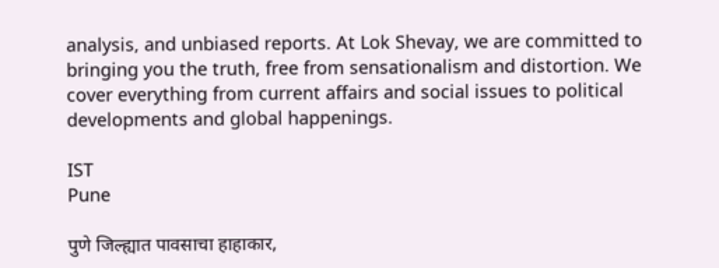analysis, and unbiased reports. At Lok Shevay, we are committed to bringing you the truth, free from sensationalism and distortion. We cover everything from current affairs and social issues to political developments and global happenings.

IST
Pune

पुणे जिल्ह्यात पावसाचा हाहाकार,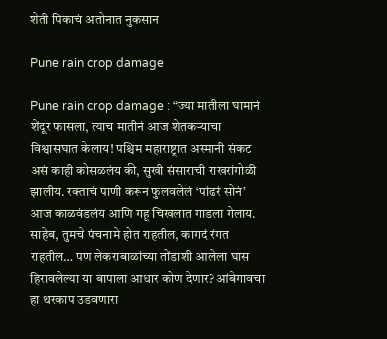शेती पिकाचं अतोनात नुकसान

Pune rain crop damage

Pune rain crop damage : “ज्या मातीला घामानं शेंदूर फासला, त्याच मातीनं आज शेतकऱ्याचा विश्वासघात केलाय! पश्चिम महाराष्ट्रात अस्मानी संकट असं काही कोसळलंय की, सुखी संसाराची राखरांगोळी झालीय. रक्ताचं पाणी करून फुलवलेलं ‘पांढरं सोनं’ आज काळवंडलंय आणि गहू चिखलात गाडला गेलाय. साहेब, तुमचे पंचनामे होत राहतील, कागदं रंगत राहतील… पण लेकराबाळांच्या तोंडाशी आलेला घास हिरावलेल्या या बापाला आधार कोण देणार? आंबेगावचा हा थरकाप उडवणारा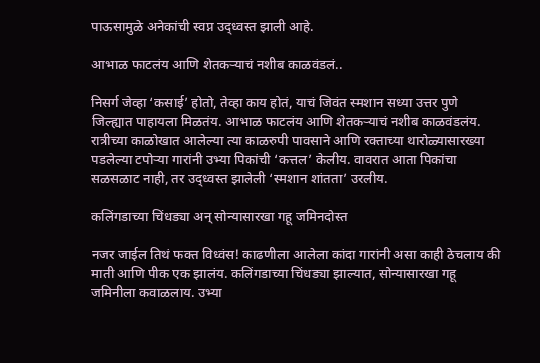पाऊसामुळे अनेकांची स्वप्न उद्ध्वस्त झाली आहे.

आभाळ फाटलंय आणि शेतकऱ्याचं नशीब काळवंडलं..

निसर्ग जेव्हा ‘कसाई’ होतो, तेव्हा काय होतं, याचं जिवंत स्मशान सध्या उत्तर पुणे जिल्ह्यात पाहायला मिळतंय. आभाळ फाटलंय आणि शेतकऱ्याचं नशीब काळवंडलंय. रात्रीच्या काळोखात आलेल्या त्या काळरुपी पावसाने आणि रक्ताच्या थारोळ्यासारख्या पडलेल्या टपोऱ्या गारांनी उभ्या पिकांची ‘कत्तल’ केलीय. वावरात आता पिकांचा सळसळाट नाही, तर उद्ध्वस्त झालेली ‘स्मशान शांतता’ उरलीय.

कलिंगडाच्या चिंधड्या अन् सोन्यासारखा गहू जमिनदोस्त

नजर जाईल तिथं फक्त विध्वंस! काढणीला आलेला कांदा गारांनी असा काही ठेचलाय की माती आणि पीक एक झालंय. कलिंगडाच्या चिंधड्या झाल्यात, सोन्यासारखा गहू जमिनीला कवाळलाय. उभ्या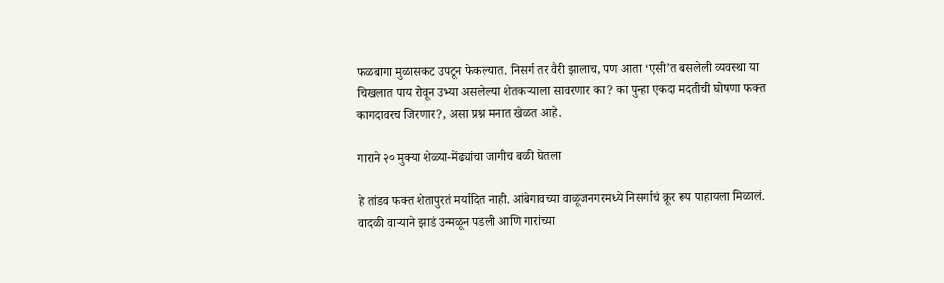फळबागा मुळासकट उपटून फेकल्यात. निसर्ग तर वैरी झालाच, पण आता ‘एसी’त बसलेली व्यवस्था या चिखलात पाय रोवून उभ्या असलेल्या शेतकऱ्याला सावरणार का? का पुन्हा एकदा मदतीची घोषणा फक्त कागदावरच जिरणार?, असा प्रश्न मनात खेळत आहे.

गाराने २० मुक्या शेळ्या-मेंढ्यांचा जागीच बळी घेतला

हे तांडव फक्त शेतापुरतं मर्यादित नाही. आंबेगावच्या वाळूजनगरमध्ये निसर्गाचं क्रूर रूप पाहायला मिळालं. वादळी वाऱ्याने झाडं उन्मळून पडली आणि गारांच्या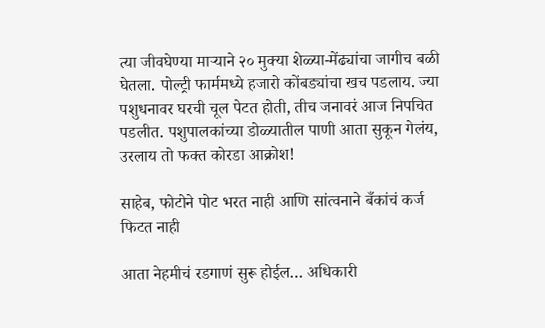त्या जीवघेण्या माऱ्याने २० मुक्या शेळ्या-मेंढ्यांचा जागीच बळी घेतला. पोल्ट्री फार्ममध्ये हजारो कोंबड्यांचा खच पडलाय. ज्या पशुधनावर घरची चूल पेटत होती, तीच जनावरं आज निपचित पडलीत. पशुपालकांच्या डोळ्यातील पाणी आता सुकून गेलंय, उरलाय तो फक्त कोरडा आक्रोश!

साहेब, फोटोने पोट भरत नाही आणि सांत्वनाने बँकांचं कर्ज फिटत नाही

आता नेहमीचं रडगाणं सुरू होईल… अधिकारी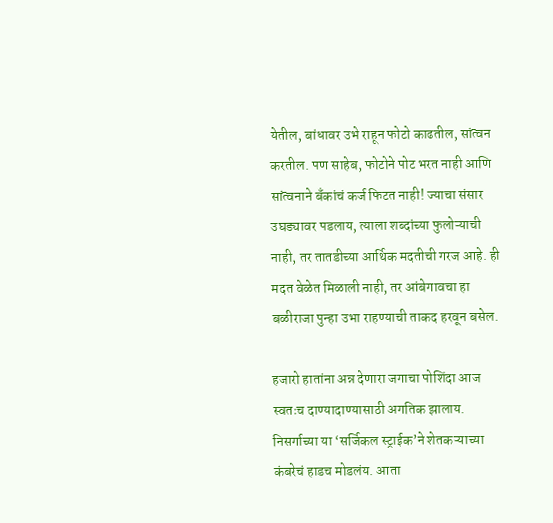येतील, बांधावर उभे राहून फोटो काढतील, सांत्वन करतील. पण साहेब, फोटोने पोट भरत नाही आणि सांत्वनाने बँकांचं कर्ज फिटत नाही! ज्याचा संसार उघड्यावर पडलाय, त्याला शब्दांच्या फुलोऱ्याची नाही, तर तातडीच्या आर्थिक मदतीची गरज आहे. ही मदत वेळेत मिळाली नाही, तर आंबेगावचा हा बळीराजा पुन्हा उभा राहण्याची ताकद हरवून बसेल.

हजारो हातांना अन्न देणारा जगाचा पोशिंदा आज स्वतःच दाण्यादाण्यासाठी अगतिक झालाय. निसर्गाच्या या ‘सर्जिकल स्ट्राईक’ने शेतकऱ्याच्या कंबरेचं हाडच मोडलंय. आता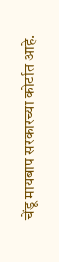चेंडू मायबाप सरकारच्या कोर्टात आहे.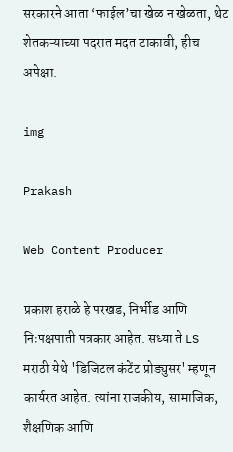सरकारने आता ‘फाईल’चा खेळ न खेळता, थेट शेतकऱ्याच्या पदरात मदत टाकावी, हीच अपेक्षा.

img

Prakash

Web Content Producer

प्रकाश हराळे हे परखड, निर्भीड आणि निःपक्षपाती पत्रकार आहेत. सध्या ते LS मराठी येथे 'डिजिटल कंटेंट प्रोड्युसर' म्हणून कार्यरत आहेत. त्यांना राजकीय, सामाजिक, शैक्षणिक आणि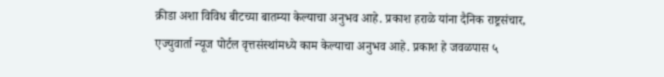क्रीडा अशा विविध बीटच्या बातम्या केल्याचा अनुभव आहे. प्रकाश हराळे यांना दैनिक राष्ट्रसंचार, एज्युवार्ता न्यूज पोर्टल वृत्तसंस्थांमध्ये काम केल्याचा अनुभव आहे. प्रकाश हे जवळपास ५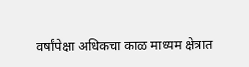वर्षांपेक्षा अधिकचा काळ माध्यम क्षेत्रात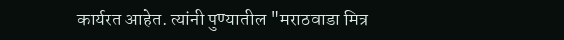कार्यरत आहेत. त्यांनी पुण्यातील "मराठवाडा मित्र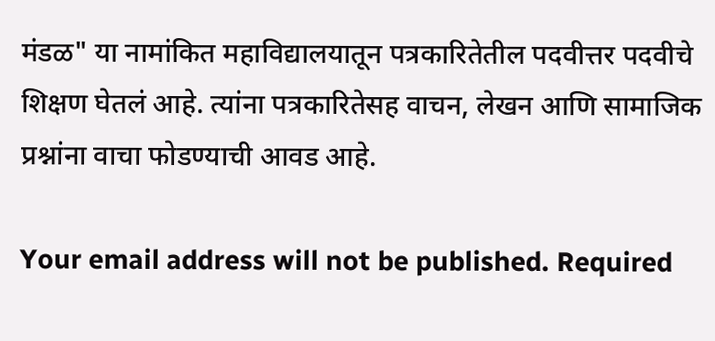मंडळ" या नामांकित महाविद्यालयातून पत्रकारितेतील पदवीत्तर पदवीचे शिक्षण घेतलं आहे. त्यांना पत्रकारितेसह वाचन, लेखन आणि सामाजिक प्रश्नांना वाचा फोडण्याची आवड आहे.

Your email address will not be published. Required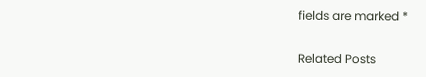fields are marked *

Related Posts